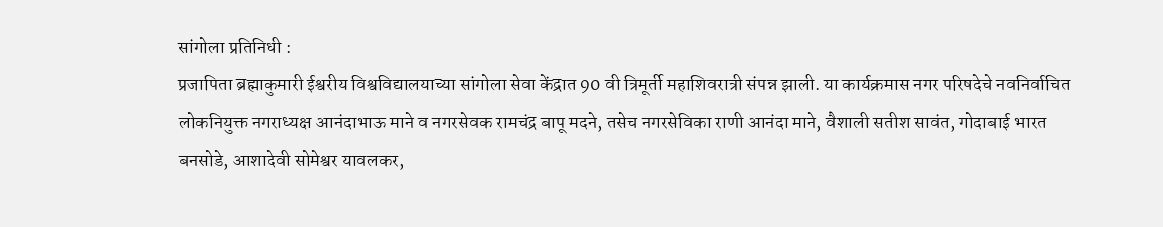सांगोला प्रतिनिधी :
प्रजापिता ब्रह्माकुमारी ईश्वरीय विश्वविद्यालयाच्या सांगोला सेवा केंद्रात 90 वी त्रिमूर्ती महाशिवरात्री संपन्न झाली. या कार्यक्रमास नगर परिषदेचे नवनिर्वाचित लोकनियुक्त नगराध्यक्ष आनंदाभाऊ माने व नगरसेवक रामचंद्र बापू मदने, तसेच नगरसेविका राणी आनंदा माने, वैशाली सतीश सावंत, गोदाबाई भारत बनसोडे, आशादेवी सोमेश्वर यावलकर,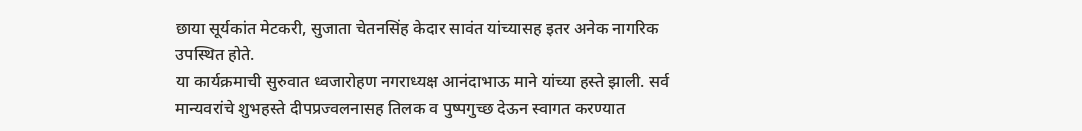छाया सूर्यकांत मेटकरी, सुजाता चेतनसिंह केदार सावंत यांच्यासह इतर अनेक नागरिक उपस्थित होते.
या कार्यक्रमाची सुरुवात ध्वजारोहण नगराध्यक्ष आनंदाभाऊ माने यांच्या हस्ते झाली. सर्व मान्यवरांचे शुभहस्ते दीपप्रज्वलनासह तिलक व पुष्पगुच्छ देऊन स्वागत करण्यात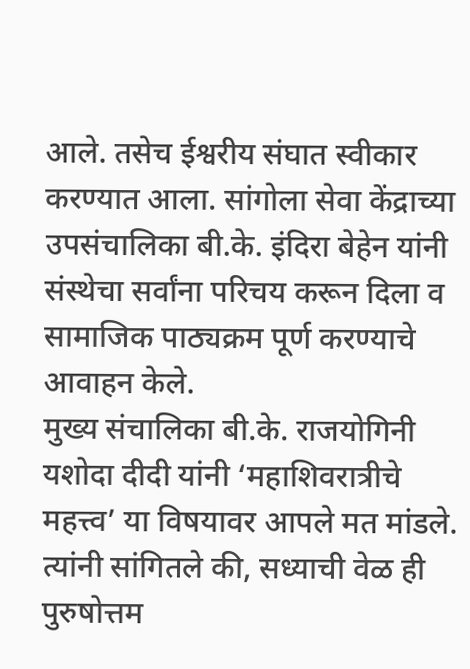आले. तसेच ईश्वरीय संघात स्वीकार करण्यात आला. सांगोला सेवा केंद्राच्या उपसंचालिका बी.के. इंदिरा बेहेन यांनी संस्थेचा सर्वांना परिचय करून दिला व सामाजिक पाठ्यक्रम पूर्ण करण्याचे आवाहन केले.
मुख्य संचालिका बी.के. राजयोगिनी यशोदा दीदी यांनी ‘महाशिवरात्रीचे महत्त्व’ या विषयावर आपले मत मांडले. त्यांनी सांगितले की, सध्याची वेळ ही पुरुषोत्तम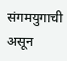संगमयुगाची असून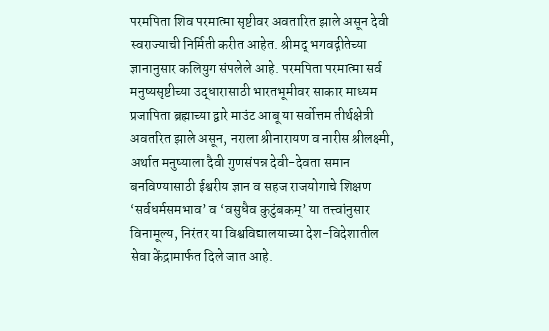परमपिता शिव परमात्मा सृष्टीवर अवतारित झाले असून देवी स्वराज्याची निर्मिती करीत आहेत. श्रीमद् भगवद्गीतेच्या ज्ञानानुसार कलियुग संपलेले आहे. परमपिता परमात्मा सर्व मनुष्यसृष्टीच्या उद्धारासाठी भारतभूमीवर साकार माध्यम प्रजापिता ब्रह्माच्या द्वारे माउंट आबू या सर्वोत्तम तीर्थक्षेत्री अवतरित झाले असून, नराला श्रीनारायण व नारीस श्रीलक्ष्मी, अर्थात मनुष्याला दैवी गुणसंपन्न देवी-देवता समान बनविण्यासाठी ईश्वरीय ज्ञान व सहज राजयोगाचे शिक्षण ‘सर्वधर्मसमभाव’ व ‘वसुधैव कुटुंबकम्’ या तत्त्वांनुसार विनामूल्य, निरंतर या विश्वविद्यालयाच्या देश-विदेशातील सेवा केंद्रामार्फत दिले जात आहे.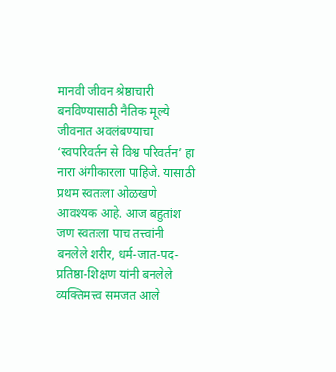मानवी जीवन श्रेष्ठाचारी बनविण्यासाठी नैतिक मूल्ये जीवनात अवलंबण्याचा ‘स्वपरिवर्तन से विश्व परिवर्तन’ हा नारा अंगीकारला पाहिजे. यासाठी प्रथम स्वतःला ओळखणे आवश्यक आहे. आज बहुतांश जण स्वतःला पाच तत्त्वांनी बनलेले शरीर, धर्म-जात-पद-प्रतिष्ठा-शिक्षण यांनी बनलेले व्यक्तिमत्त्व समजत आले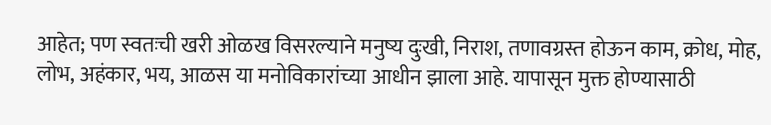आहेत; पण स्वतःची खरी ओळख विसरल्याने मनुष्य दुःखी, निराश, तणावग्रस्त होऊन काम, क्रोध, मोह, लोभ, अहंकार, भय, आळस या मनोविकारांच्या आधीन झाला आहे. यापासून मुक्त होण्यासाठी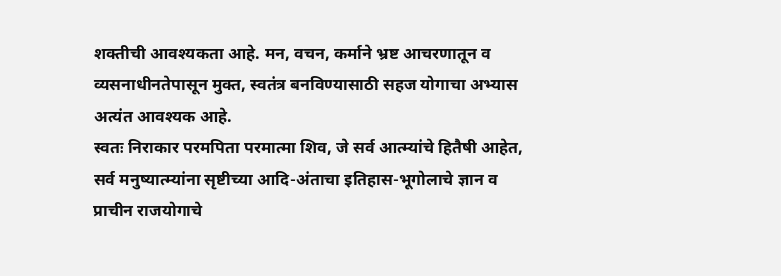शक्तीची आवश्यकता आहे. मन, वचन, कर्माने भ्रष्ट आचरणातून व व्यसनाधीनतेपासून मुक्त, स्वतंत्र बनविण्यासाठी सहज योगाचा अभ्यास अत्यंत आवश्यक आहे.
स्वतः निराकार परमपिता परमात्मा शिव, जे सर्व आत्म्यांचे हितैषी आहेत, सर्व मनुष्यात्म्यांना सृष्टीच्या आदि-अंताचा इतिहास-भूगोलाचे ज्ञान व प्राचीन राजयोगाचे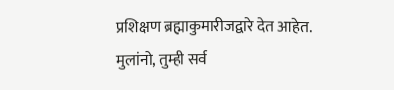प्रशिक्षण ब्रह्माकुमारीजद्वारे देत आहेत. मुलांनो, तुम्ही सर्व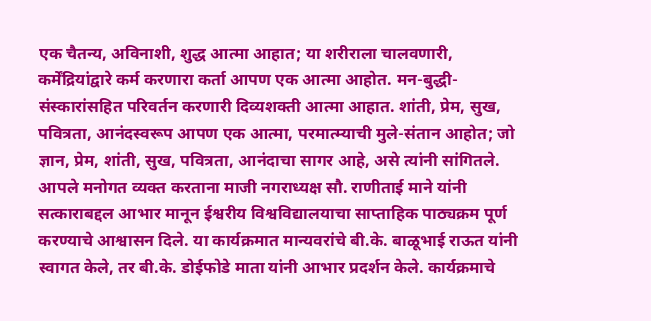एक चैतन्य, अविनाशी, शुद्ध आत्मा आहात; या शरीराला चालवणारी, कर्मेंद्रियांद्वारे कर्म करणारा कर्ता आपण एक आत्मा आहोत. मन-बुद्धी-संस्कारांसहित परिवर्तन करणारी दिव्यशक्ती आत्मा आहात. शांती, प्रेम, सुख, पवित्रता, आनंदस्वरूप आपण एक आत्मा, परमात्म्याची मुले-संतान आहोत; जो ज्ञान, प्रेम, शांती, सुख, पवित्रता, आनंदाचा सागर आहे, असे त्यांनी सांगितले.
आपले मनोगत व्यक्त करताना माजी नगराध्यक्ष सौ. राणीताई माने यांनी सत्काराबद्दल आभार मानून ईश्वरीय विश्वविद्यालयाचा साप्ताहिक पाठ्यक्रम पूर्ण करण्याचे आश्वासन दिले. या कार्यक्रमात मान्यवरांचे बी.के. बाळूभाई राऊत यांनी स्वागत केले, तर बी.के. डोईफोडे माता यांनी आभार प्रदर्शन केले. कार्यक्रमाचे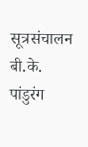सूत्रसंचालन बी.के. पांडुरंग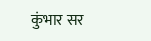कुंभार सर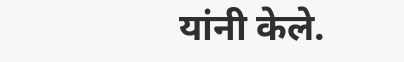यांनी केले.